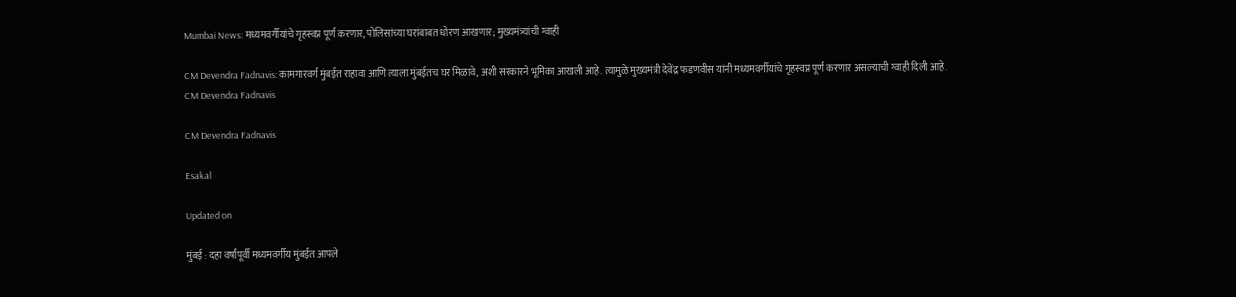Mumbai News: मध्यमवर्गीयांचे गृहस्वप्न पूर्ण करणार, पोलिसांच्या घरांबाबत धोरण आखणार; मुख्यमंत्र्यांची ग्वाही

CM Devendra Fadnavis: कामगारवर्ग मुंबईत राहावा आणि त्याला मुंबईतच घर मिळावे, अशी सरकारने भूमिका आखली आहे. त्यामुळे मुख्यमंत्री देवेंद्र फडणवीस यांनी मध्यमवर्गीयांचे गृहस्वप्न पूर्ण करणार असल्याची ग्वाही दिली आहे.
CM Devendra Fadnavis

CM Devendra Fadnavis

Esakal

Updated on

मुंबई : दहा वर्षांपूर्वी मध्यमवर्गीय मुंबईत आपले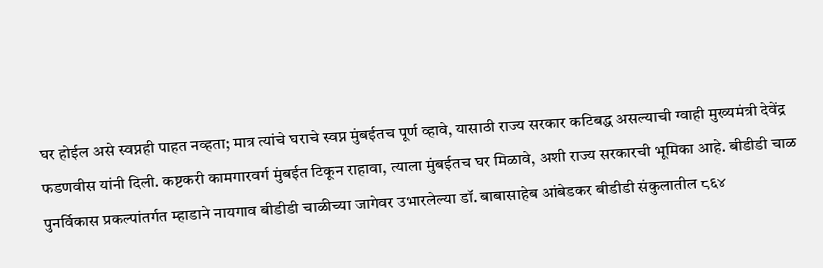घर होईल असे स्वप्नही पाहत नव्हता; मात्र त्यांचे घराचे स्वप्न मुंबईतच पूर्ण व्हावे, यासाठी राज्य सरकार कटिबद्ध असल्याची ग्वाही मुख्यमंत्री देवेंद्र फडणवीस यांनी दिली. कष्टकरी कामगारवर्ग मुंबईत टिकून राहावा, त्याला मुंबईतच घर मिळावे, अशी राज्य सरकारची भूमिका आहे. बीडीडी चाळ पुनर्विकास प्रकल्पांतर्गत म्हाडाने नायगाव बीडीडी चाळीच्या जागेवर उभारलेल्या डॉ. बाबासाहेब आंबेडकर बीडीडी संकुलातील ८६४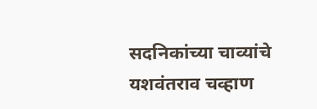सदनिकांच्या चाव्यांचे यशवंतराव चव्हाण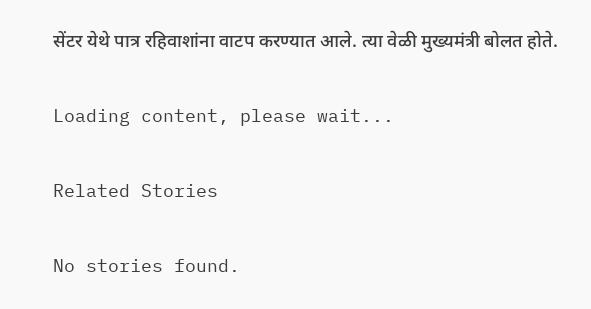सेंटर येथे पात्र रहिवाशांना वाटप करण्यात आले. त्या वेळी मुख्यमंत्री बोलत होते.

Loading content, please wait...

Related Stories

No stories found.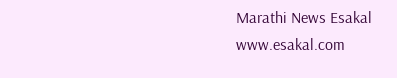Marathi News Esakal
www.esakal.com